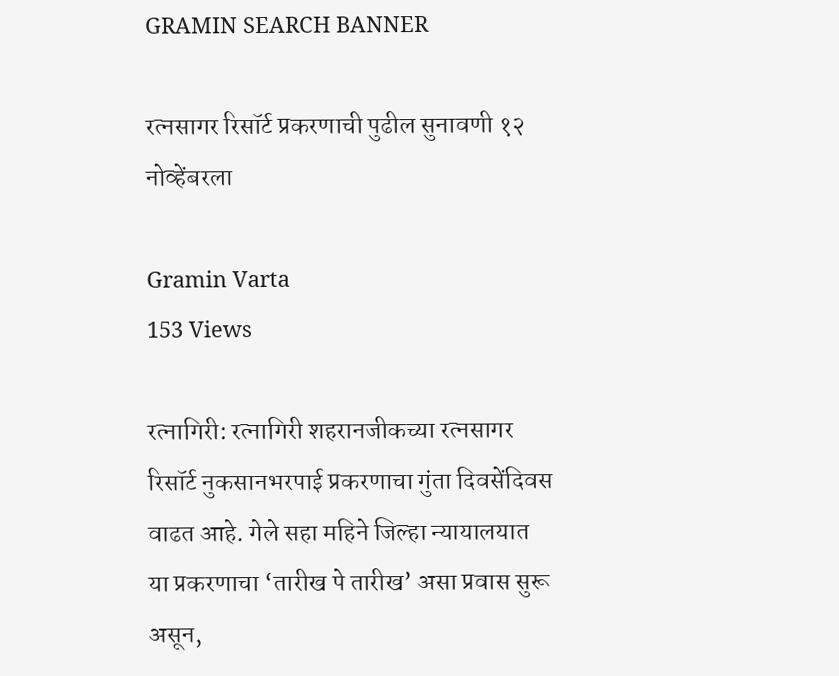GRAMIN SEARCH BANNER

रत्नसागर रिसॉर्ट प्रकरणाची पुढील सुनावणी १२ नोव्हेंबरला

Gramin Varta
153 Views

रत्नागिरी: रत्नागिरी शहरानजीकच्या रत्नसागर रिसॉर्ट नुकसानभरपाई प्रकरणाचा गुंता दिवसेंदिवस वाढत आहे. गेले सहा महिने जिल्हा न्यायालयात या प्रकरणाचा ‘तारीख पे तारीख’ असा प्रवास सुरू असून,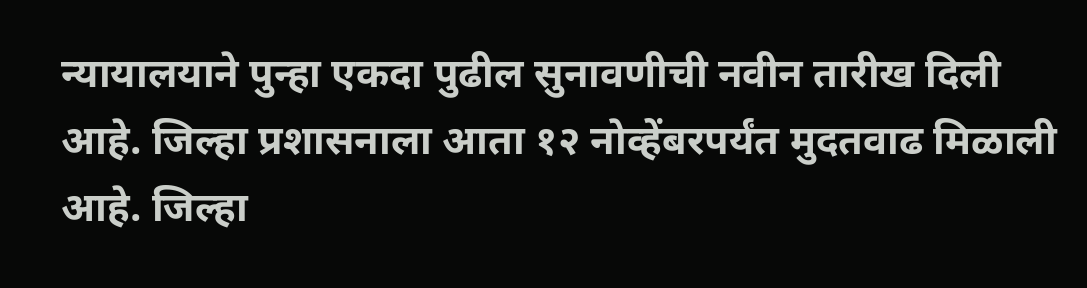न्यायालयाने पुन्हा एकदा पुढील सुनावणीची नवीन तारीख दिली आहे. जिल्हा प्रशासनाला आता १२ नोव्हेंबरपर्यंत मुदतवाढ मिळाली आहे. जिल्हा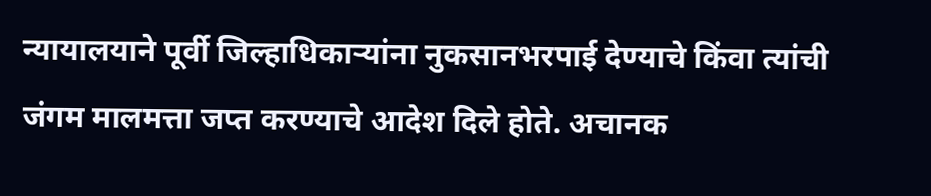न्यायालयाने पूर्वी जिल्हाधिकाऱ्यांना नुकसानभरपाई देण्याचे किंवा त्यांची जंगम मालमत्ता जप्त करण्याचे आदेश दिले होते. अचानक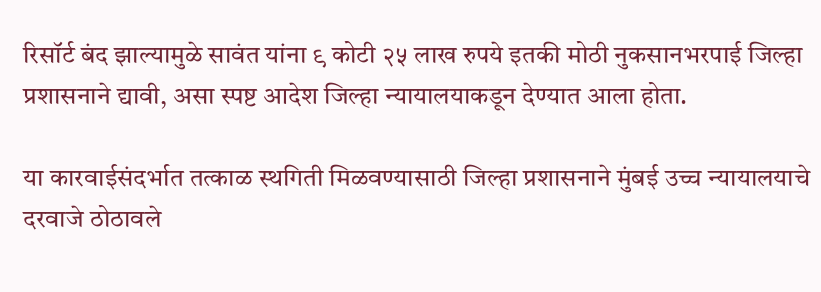रिसॉर्ट बंद झाल्यामुळे सावंत यांना ९ कोटी २५ लाख रुपये इतकी मोठी नुकसानभरपाई जिल्हा प्रशासनाने द्यावी, असा स्पष्ट आदेश जिल्हा न्यायालयाकडून देण्यात आला होता.

या कारवाईसंदर्भात तत्काळ स्थगिती मिळवण्यासाठी जिल्हा प्रशासनाने मुंबई उच्च न्यायालयाचे दरवाजे ठोठावले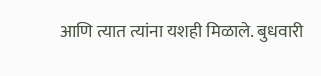आणि त्यात त्यांना यशही मिळाले. बुधवारी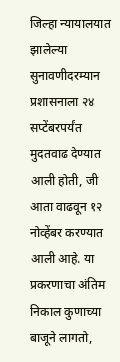जिल्हा न्यायालयात झालेल्या सुनावणीदरम्यान प्रशासनाला २४ सप्टेंबरपर्यंत मुदतवाढ देण्यात आली होती, जी आता वाढवून १२ नोव्हेंबर करण्यात आली आहे. या प्रकरणाचा अंतिम निकाल कुणाच्या बाजूने लागतो,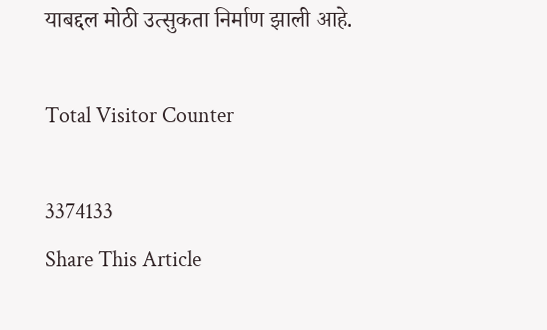याबद्दल मोठी उत्सुकता निर्माण झाली आहे.

Total Visitor Counter

3374133
Share This Article